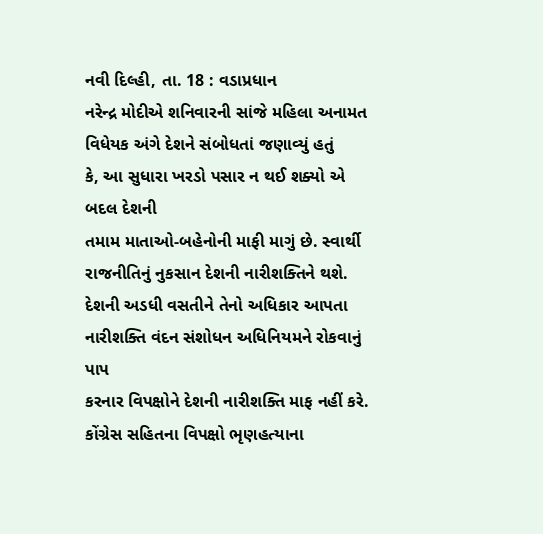નવી દિલ્હી, તા. 18 : વડાપ્રધાન
નરેન્દ્ર મોદીએ શનિવારની સાંજે મહિલા અનામત વિધેયક અંગે દેશને સંબોધતાં જણાવ્યું હતું
કે, આ સુધારા ખરડો પસાર ન થઈ શક્યો એ બદલ દેશની
તમામ માતાઓ-બહેનોની માફી માગું છે. સ્વાર્થી રાજનીતિનું નુકસાન દેશની નારીશક્તિને થશે.
દેશની અડધી વસતીને તેનો અધિકાર આપતા નારીશક્તિ વંદન સંશોધન અધિનિયમને રોકવાનું પાપ
કરનાર વિપક્ષોને દેશની નારીશક્તિ માફ નહીં કરે. કોંગ્રેસ સહિતના વિપક્ષો ભૃણહત્યાના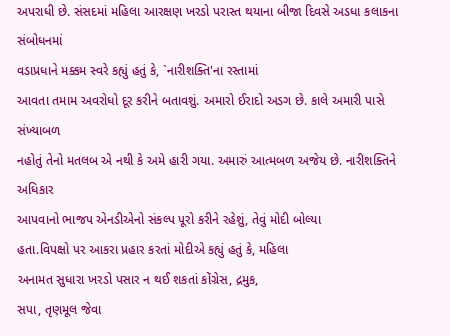અપરાધી છે. સંસદમાં મહિલા આરક્ષણ ખરડો પરાસ્ત થયાના બીજા દિવસે અડધા કલાકના સંબોધનમાં
વડાપ્રધાને મક્કમ સ્વરે કહ્યું હતું કે, `નારીશક્તિ'ના રસ્તામાં
આવતા તમામ અવરોધો દૂર કરીને બતાવશું. અમારો ઈરાદો અડગ છે. કાલે અમારી પાસે સંખ્યાબળ
નહોતું તેનો મતલબ એ નથી કે અમે હારી ગયા. અમારું આત્મબળ અજેય છે. નારીશક્તિને અધિકાર
આપવાનો ભાજપ એનડીએનો સંકલ્પ પૂરો કરીને રહેશું, તેવું મોદી બોલ્યા
હતા.વિપક્ષો પર આકરા પ્રહાર કરતાં મોદીએ કહ્યું હતું કે, મહિલા
અનામત સુધારા ખરડો પસાર ન થઈ શકતાં કોંગ્રેસ, દ્રમુક,
સપા, તૃણમૂલ જેવા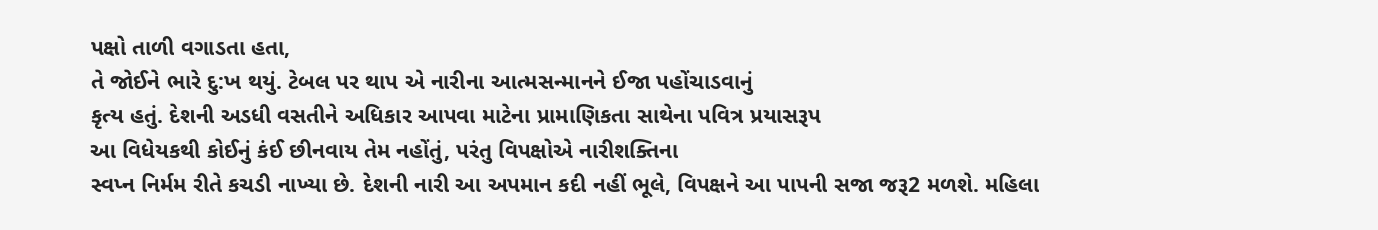પક્ષો તાળી વગાડતા હતા,
તે જોઈને ભારે દુ:ખ થયું. ટેબલ પર થાપ એ નારીના આત્મસન્માનને ઈજા પહોંચાડવાનું
કૃત્ય હતું. દેશની અડધી વસતીને અધિકાર આપવા માટેના પ્રામાણિકતા સાથેના પવિત્ર પ્રયાસરૂપ
આ વિધેયકથી કોઈનું કંઈ છીનવાય તેમ નહોંતું, પરંતુ વિપક્ષોએ નારીશક્તિના
સ્વપ્ન નિર્મમ રીતે કચડી નાખ્યા છે. દેશની નારી આ અપમાન કદી નહીં ભૂલે, વિપક્ષને આ પાપની સજા જરૂ2 મળશે. મહિલા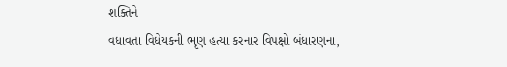શક્તિને
વધાવતા વિધેયકની ભૃણ હત્યા કરનાર વિપક્ષો બંધારણના,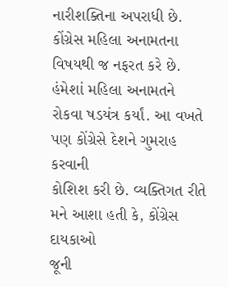નારીશક્તિના અપરાધી છે. કોંગ્રેસ મહિલા અનામતના વિષયથી જ નફરત કરે છે.
હંમેશાં મહિલા અનામતને રોકવા ષડયંત્ર કર્યાં. આ વખતે પણ કોંગ્રેસે દેશને ગુમરાહ કરવાની
કોશિશ કરી છે. વ્યક્તિગત રીતે મને આશા હતી કે, કોંગ્રેસ દાયકાઓ
જૂની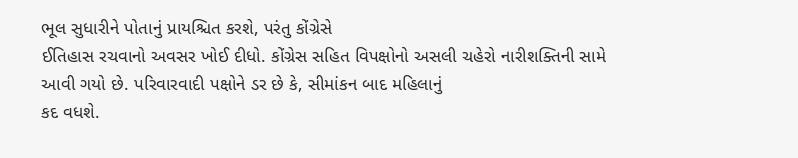ભૂલ સુધારીને પોતાનું પ્રાયશ્ચિત કરશે, પરંતુ કોંગ્રેસે
ઈતિહાસ રચવાનો અવસર ખોઈ દીધો. કોંગ્રેસ સહિત વિપક્ષોનો અસલી ચહેરો નારીશક્તિની સામે
આવી ગયો છે. પરિવારવાદી પક્ષોને ડર છે કે, સીમાંકન બાદ મહિલાનું
કદ વધશે.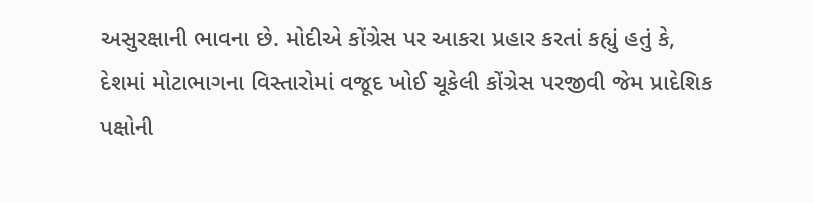અસુરક્ષાની ભાવના છે. મોદીએ કોંગ્રેસ પર આકરા પ્રહાર કરતાં કહ્યું હતું કે,
દેશમાં મોટાભાગના વિસ્તારોમાં વજૂદ ખોઈ ચૂકેલી કોંગ્રેસ પરજીવી જેમ પ્રાદેશિક
પક્ષોની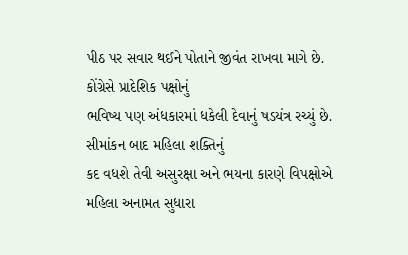પીઠ પર સવાર થઈને પોતાને જીવંત રાખવા માગે છે. કોંગ્રેસે પ્રાદેશિક પક્ષોનું
ભવિષ્ય પણ અંધકારમાં ધકેલી દેવાનું ષડયંત્ર રચ્યું છે. સીમાંકન બાદ મહિલા શક્તિનું
કદ વધશે તેવી અસુરક્ષા અને ભયના કારણે વિપક્ષોએ મહિલા અનામત સુધારા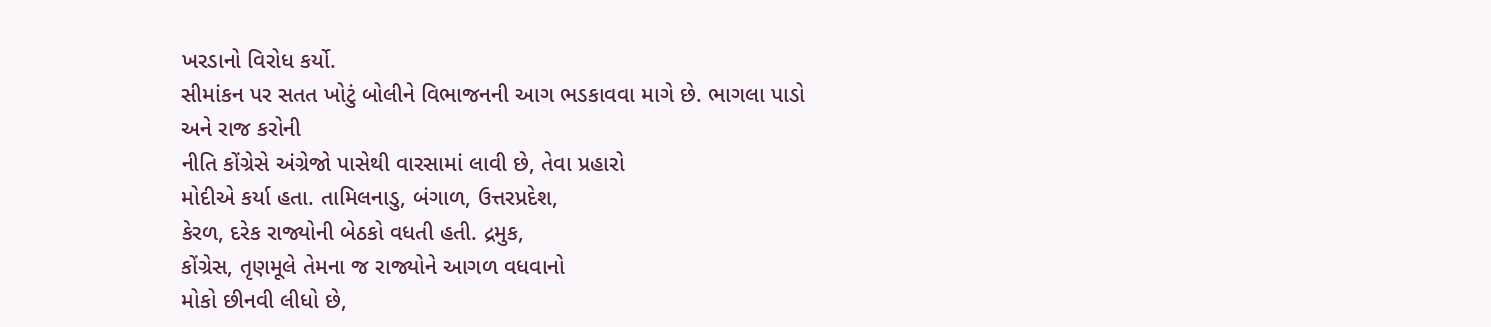ખરડાનો વિરોધ કર્યો.
સીમાંકન પર સતત ખોટું બોલીને વિભાજનની આગ ભડકાવવા માગે છે. ભાગલા પાડો અને રાજ કરોની
નીતિ કોંગ્રેસે અંગ્રેજો પાસેથી વારસામાં લાવી છે, તેવા પ્રહારો
મોદીએ કર્યા હતા. તામિલનાડુ, બંગાળ, ઉત્તરપ્રદેશ,
કેરળ, દરેક રાજ્યોની બેઠકો વધતી હતી. દ્રમુક,
કોંગ્રેસ, તૃણમૂલે તેમના જ રાજ્યોને આગળ વધવાનો
મોકો છીનવી લીધો છે,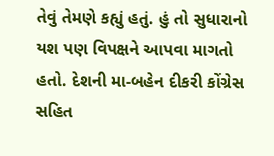તેવું તેમણે કહ્યું હતું. હું તો સુધારાનો
યશ પણ વિપક્ષને આપવા માગતો હતો. દેશની મા-બહેન દીકરી કોંગ્રેસ સહિત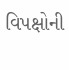વિપક્ષોની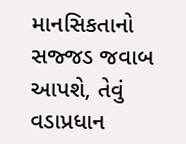માનસિકતાનો
સજ્જડ જવાબ આપશે, તેવું વડાપ્રધાન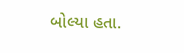બોલ્યા હતા.